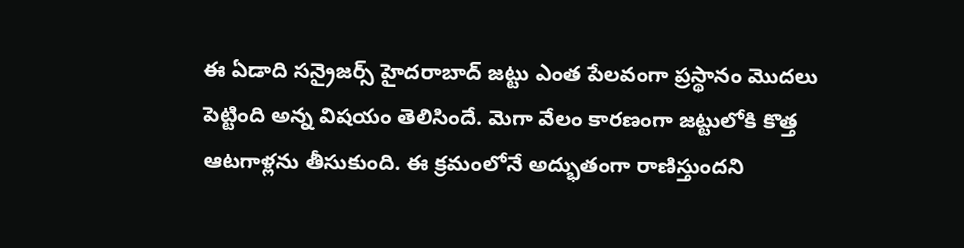ఈ ఏడాది సన్రైజర్స్ హైదరాబాద్ జట్టు ఎంత పేలవంగా ప్రస్థానం మొదలు పెట్టింది అన్న విషయం తెలిసిందే. మెగా వేలం కారణంగా జట్టులోకి కొత్త ఆటగాళ్లను తీసుకుంది. ఈ క్రమంలోనే అద్భుతంగా రాణిస్తుందని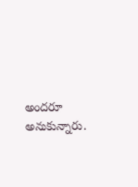అందరూ అనుకున్నారు.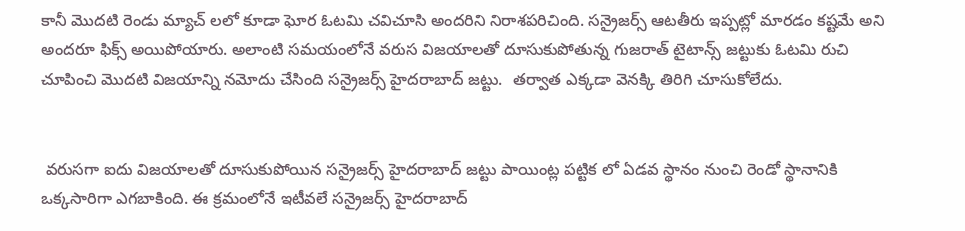కానీ మొదటి రెండు మ్యాచ్ లలో కూడా ఘోర ఓటమి చవిచూసి అందరిని నిరాశపరిచింది. సన్రైజర్స్ ఆటతీరు ఇప్పట్లో మారడం కష్టమే అని అందరూ ఫిక్స్ అయిపోయారు. అలాంటి సమయంలోనే వరుస విజయాలతో దూసుకుపోతున్న గుజరాత్ టైటాన్స్ జట్టుకు ఓటమి రుచి చూపించి మొదటి విజయాన్ని నమోదు చేసింది సన్రైజర్స్ హైదరాబాద్ జట్టు.  తర్వాత ఎక్కడా వెనక్కి తిరిగి చూసుకోలేదు.


 వరుసగా ఐదు విజయాలతో దూసుకుపోయిన సన్రైజర్స్ హైదరాబాద్ జట్టు పాయింట్ల పట్టిక లో ఏడవ స్థానం నుంచి రెండో స్థానానికి ఒక్కసారిగా ఎగబాకింది. ఈ క్రమంలోనే ఇటీవలే సన్రైజర్స్ హైదరాబాద్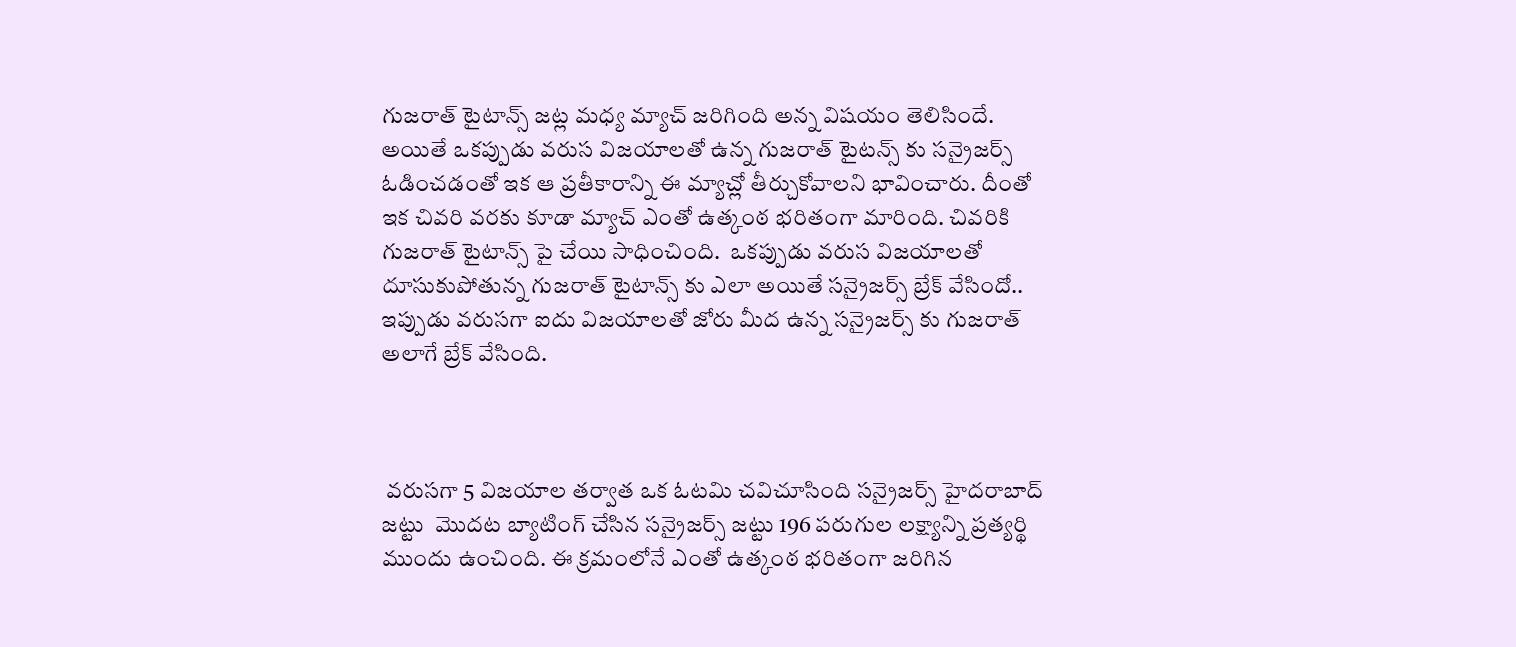గుజరాత్ టైటాన్స్ జట్ల మధ్య మ్యాచ్ జరిగింది అన్న విషయం తెలిసిందే. అయితే ఒకప్పుడు వరుస విజయాలతో ఉన్న గుజరాత్ టైటన్స్ కు సన్రైజర్స్ ఓడించడంతో ఇక ఆ ప్రతీకారాన్ని ఈ మ్యాచ్లో తీర్చుకోవాలని భావించారు. దీంతో ఇక చివరి వరకు కూడా మ్యాచ్ ఎంతో ఉత్కంఠ భరితంగా మారింది. చివరికి గుజరాత్ టైటాన్స్ పై చేయి సాధించింది.  ఒకప్పుడు వరుస విజయాలతో దూసుకుపోతున్న గుజరాత్ టైటాన్స్ కు ఎలా అయితే సన్రైజర్స్ బ్రేక్ వేసిందో.. ఇప్పుడు వరుసగా ఐదు విజయాలతో జోరు మీద ఉన్న సన్రైజర్స్ కు గుజరాత్ అలాగే బ్రేక్ వేసింది.



 వరుసగా 5 విజయాల తర్వాత ఒక ఓటమి చవిచూసింది సన్రైజర్స్ హైదరాబాద్ జట్టు  మొదట బ్యాటింగ్ చేసిన సన్రైజర్స్ జట్టు 196 పరుగుల లక్ష్యాన్ని ప్రత్యర్థి ముందు ఉంచింది. ఈ క్రమంలోనే ఎంతో ఉత్కంఠ భరితంగా జరిగిన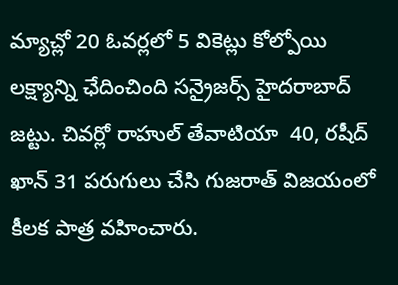మ్యాచ్లో 20 ఓవర్లలో 5 వికెట్లు కోల్పోయి లక్ష్యాన్ని ఛేదించింది సన్రైజర్స్ హైదరాబాద్ జట్టు. చివర్లో రాహుల్ తేవాటియా  40, రషీద్ ఖాన్ 31 పరుగులు చేసి గుజరాత్ విజయంలో కీలక పాత్ర వహించారు.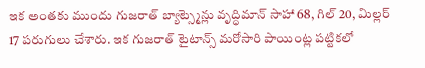ఇక అంతకు ముందు గుజరాత్ బ్యాట్స్మెన్లు వృద్ధిమాన్ సాహా 68, గిల్ 20, మిల్లర్ 17 పరుగులు చేశారు. ఇక గుజరాత్ టైటాన్స్ మరోసారి పాయింట్ల పట్టికలో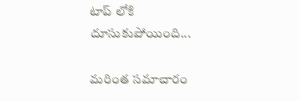టాప్ లోకి దూసుకుపోయింది...

మరింత సమాచారం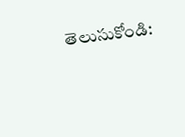తెలుసుకోండి: